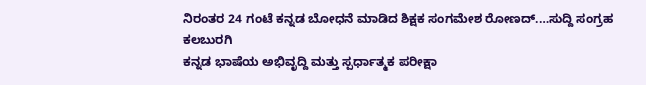ನಿರಂತರ 24 ಗಂಟೆ ಕನ್ನಡ ಬೋಧನೆ ಮಾಡಿದ ಶಿಕ್ಷಕ ಸಂಗಮೇಶ ರೋಣದ್.…ಸುದ್ದಿ ಸಂಗ್ರಹ ಕಲಬುರಗಿ
ಕನ್ನಡ ಭಾಷೆಯ ಅಭಿವೃದ್ದಿ ಮತ್ತು ಸ್ಪರ್ಧಾತ್ಮಕ ಪರೀಕ್ಷಾ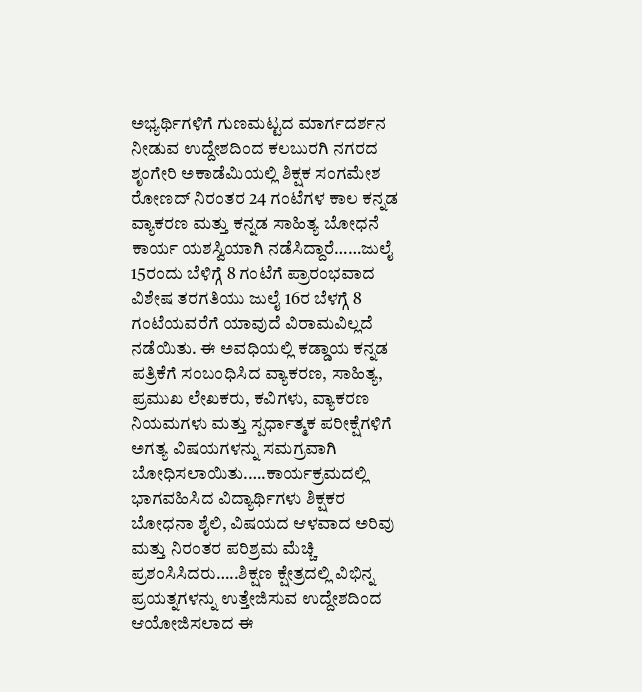ಅಭ್ಯರ್ಥಿಗಳಿಗೆ ಗುಣಮಟ್ಟದ ಮಾರ್ಗದರ್ಶನ ನೀಡುವ ಉದ್ದೇಶದಿಂದ ಕಲಬುರಗಿ ನಗರದ ಶೃಂಗೇರಿ ಅಕಾಡೆಮಿಯಲ್ಲಿ ಶಿಕ್ಷಕ ಸಂಗಮೇಶ ರೋಣದ್ ನಿರಂತರ 24 ಗಂಟೆಗಳ ಕಾಲ ಕನ್ನಡ ವ್ಯಾಕರಣ ಮತ್ತು ಕನ್ನಡ ಸಾಹಿತ್ಯ ಬೋಧನೆ ಕಾರ್ಯ ಯಶಸ್ವಿಯಾಗಿ ನಡೆಸಿದ್ದಾರೆ……ಜುಲೈ 15ರಂದು ಬೆಳಿಗ್ಗೆ 8 ಗಂಟೆಗೆ ಪ್ರಾರಂಭವಾದ ವಿಶೇಷ ತರಗತಿಯು ಜುಲೈ 16ರ ಬೆಳಗ್ಗೆ 8 ಗಂಟೆಯವರೆಗೆ ಯಾವುದೆ ವಿರಾಮವಿಲ್ಲದೆ ನಡೆಯಿತು. ಈ ಅವಧಿಯಲ್ಲಿ ಕಡ್ಡಾಯ ಕನ್ನಡ ಪತ್ರಿಕೆಗೆ ಸಂಬಂಧಿಸಿದ ವ್ಯಾಕರಣ, ಸಾಹಿತ್ಯ, ಪ್ರಮುಖ ಲೇಖಕರು, ಕವಿಗಳು, ವ್ಯಾಕರಣ ನಿಯಮಗಳು ಮತ್ತು ಸ್ಪರ್ಧಾತ್ಮಕ ಪರೀಕ್ಷೆಗಳಿಗೆ ಅಗತ್ಯ ವಿಷಯಗಳನ್ನು ಸಮಗ್ರವಾಗಿ ಬೋಧಿಸಲಾಯಿತು.….ಕಾರ್ಯಕ್ರಮದಲ್ಲಿ ಭಾಗವಹಿಸಿದ ವಿದ್ಯಾರ್ಥಿಗಳು ಶಿಕ್ಷಕರ ಬೋಧನಾ ಶೈಲಿ, ವಿಷಯದ ಆಳವಾದ ಅರಿವು ಮತ್ತು ನಿರಂತರ ಪರಿಶ್ರಮ ಮೆಚ್ಚಿ ಪ್ರಶಂಸಿಸಿದರು…..ಶಿಕ್ಷಣ ಕ್ಷೇತ್ರದಲ್ಲಿ ವಿಭಿನ್ನ ಪ್ರಯತ್ನಗಳನ್ನು ಉತ್ತೇಜಿಸುವ ಉದ್ದೇಶದಿಂದ ಆಯೋಜಿಸಲಾದ ಈ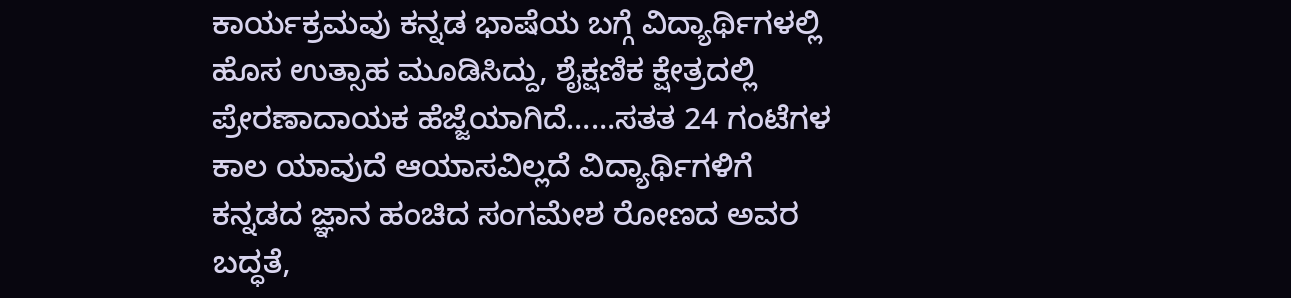ಕಾರ್ಯಕ್ರಮವು ಕನ್ನಡ ಭಾಷೆಯ ಬಗ್ಗೆ ವಿದ್ಯಾರ್ಥಿಗಳಲ್ಲಿ ಹೊಸ ಉತ್ಸಾಹ ಮೂಡಿಸಿದ್ದು, ಶೈಕ್ಷಣಿಕ ಕ್ಷೇತ್ರದಲ್ಲಿ ಪ್ರೇರಣಾದಾಯಕ ಹೆಜ್ಜೆಯಾಗಿದೆ……ಸತತ 24 ಗಂಟೆಗಳ ಕಾಲ ಯಾವುದೆ ಆಯಾಸವಿಲ್ಲದೆ ವಿದ್ಯಾರ್ಥಿಗಳಿಗೆ ಕನ್ನಡದ ಜ್ಞಾನ ಹಂಚಿದ ಸಂಗಮೇಶ ರೋಣದ ಅವರ ಬದ್ಧತೆ,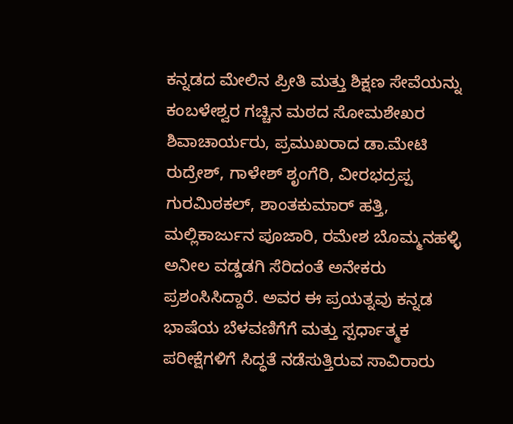ಕನ್ನಡದ ಮೇಲಿನ ಪ್ರೀತಿ ಮತ್ತು ಶಿಕ್ಷಣ ಸೇವೆಯನ್ನು ಕಂಬಳೇಶ್ವರ ಗಚ್ಚಿನ ಮಠದ ಸೋಮಶೇಖರ ಶಿವಾಚಾರ್ಯರು, ಪ್ರಮುಖರಾದ ಡಾ.ಮೇಟಿ ರುದ್ರೇಶ್, ಗಾಳೇಶ್ ಶೃಂಗೆರಿ, ವೀರಭದ್ರಪ್ಪ ಗುರಮಿಠಕಲ್, ಶಾಂತಕುಮಾರ್ ಹತ್ತಿ, ಮಲ್ಲಿಕಾರ್ಜುನ ಪೂಜಾರಿ, ರಮೇಶ ಬೊಮ್ಮನಹಳ್ಳಿ ಅನೀಲ ವಡ್ಡಡಗಿ ಸೆರಿದಂತೆ ಅನೇಕರು ಪ್ರಶಂಸಿಸಿದ್ದಾರೆ. ಅವರ ಈ ಪ್ರಯತ್ನವು ಕನ್ನಡ ಭಾಷೆಯ ಬೆಳವಣಿಗೆಗೆ ಮತ್ತು ಸ್ಪರ್ಧಾತ್ಮಕ ಪರೀಕ್ಷೆಗಳಿಗೆ ಸಿದ್ಧತೆ ನಡೆಸುತ್ತಿರುವ ಸಾವಿರಾರು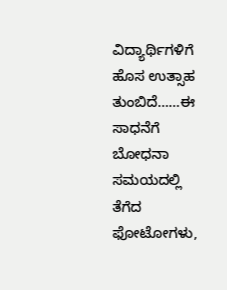ವಿದ್ಯಾರ್ಥಿಗಳಿಗೆ ಹೊಸ ಉತ್ಸಾಹ ತುಂಬಿದೆ……ಈ ಸಾಧನೆಗೆ ಬೋಧನಾ ಸಮಯದಲ್ಲಿ ತೆಗೆದ ಫೋಟೋಗಳು,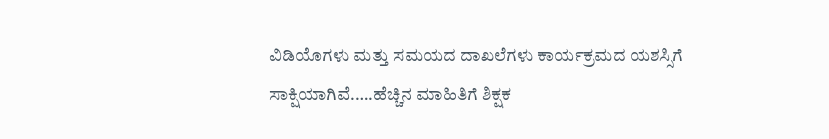ವಿಡಿಯೊಗಳು ಮತ್ತು ಸಮಯದ ದಾಖಲೆಗಳು ಕಾರ್ಯಕ್ರಮದ ಯಶಸ್ಸಿಗೆ ಸಾಕ್ಷಿಯಾಗಿವೆ.….ಹೆಚ್ಚಿನ ಮಾಹಿತಿಗೆ ಶಿಕ್ಷಕ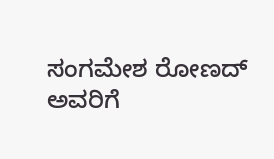ಸಂಗಮೇಶ ರೋಣದ್ ಅವರಿಗೆ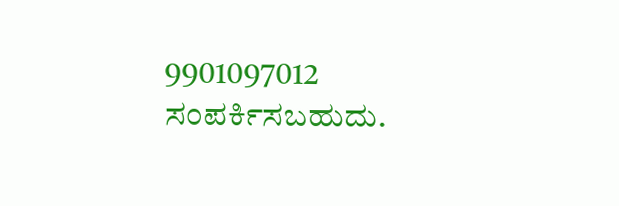9901097012 ಸಂಪರ್ಕಿಸಬಹುದು.